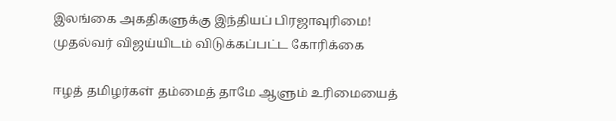இலங்கை அகதிகளுக்கு இந்தியப் பிரஜாவுரிமை! முதல்வர் விஜய்யிடம் விடுக்கப்பட்ட கோரிக்கை

ஈழத் தமிழர்கள் தம்மைத் தாமே ஆளும் உரிமையைத்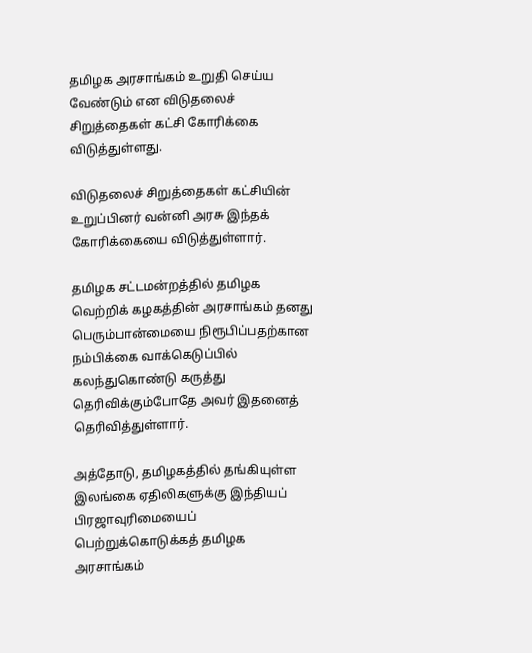தமிழக அரசாங்கம் உறுதி செய்ய வேண்டும் என விடுதலைச் சிறுத்தைகள் கட்சி கோரிக்கை விடுத்துள்ளது.

விடுதலைச் சிறுத்தைகள் கட்சியின் உறுப்பினர் வன்னி அரசு இந்தக் கோரிக்கையை விடுத்துள்ளார்.

தமிழக சட்டமன்றத்தில் தமிழக வெற்றிக் கழகத்தின் அரசாங்கம் தனது பெரும்பான்மையை நிரூபிப்பதற்கான நம்பிக்கை வாக்கெடுப்பில் கலந்துகொண்டு கருத்து தெரிவிக்கும்போதே அவர் இதனைத் தெரிவித்துள்ளார்.

அத்தோடு, தமிழகத்தில் தங்கியுள்ள இலங்கை ஏதிலிகளுக்கு இந்தியப் பிரஜாவுரிமையைப் பெற்றுக்கொடுக்கத் தமிழக அரசாங்கம்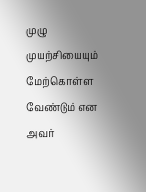முழு முயற்சியையும் மேற்கொள்ள வேண்டும் என அவர்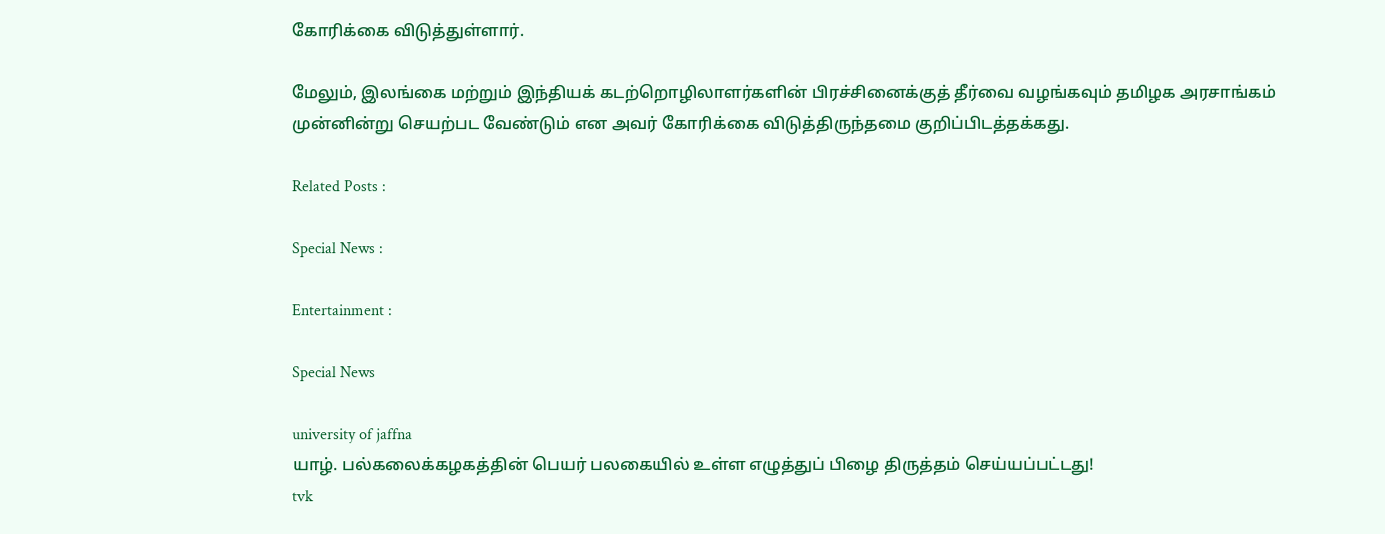கோரிக்கை விடுத்துள்ளார்.

மேலும், இலங்கை மற்றும் இந்தியக் கடற்றொழிலாளர்களின் பிரச்சினைக்குத் தீர்வை வழங்கவும் தமிழக அரசாங்கம் முன்னின்று செயற்பட வேண்டும் என அவர் கோரிக்கை விடுத்திருந்தமை குறிப்பிடத்தக்கது.

Related Posts :

Special News :

Entertainment :

Special News

university of jaffna
யாழ். பல்கலைக்கழகத்தின் பெயர் பலகையில் உள்ள எழுத்துப் பிழை திருத்தம் செய்யப்பட்டது!
tvk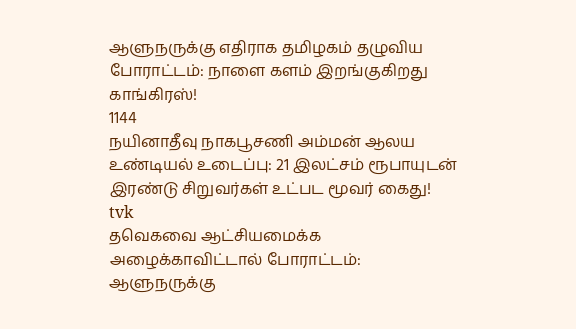ஆளுநருக்கு எதிராக தமிழகம் தழுவிய போராட்டம்: நாளை களம் இறங்குகிறது காங்கிரஸ்!
1144
நயினாதீவு நாகபூசணி அம்மன் ஆலய உண்டியல் உடைப்பு: 21 இலட்சம் ரூபாயுடன் இரண்டு சிறுவர்கள் உட்பட மூவர் கைது!
tvk
தவெகவை ஆட்சியமைக்க அழைக்காவிட்டால் போராட்டம்: ஆளுநருக்கு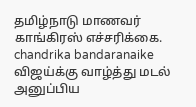தமிழ்நாடு மாணவர் காங்கிரஸ் எச்சரிக்கை.
chandrika bandaranaike
விஜய்க்கு வாழ்த்து மடல் அனுப்பிய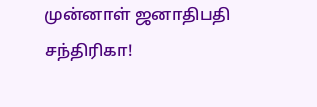முன்னாள் ஜனாதிபதி சந்திரிகா!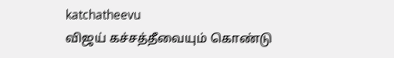katchatheevu
விஜய் கச்சத்தீவையும் கொண்டு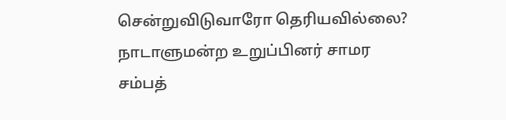சென்றுவிடுவாரோ தெரியவில்லை? நாடாளுமன்ற உறுப்பினர் சாமர சம்பத்